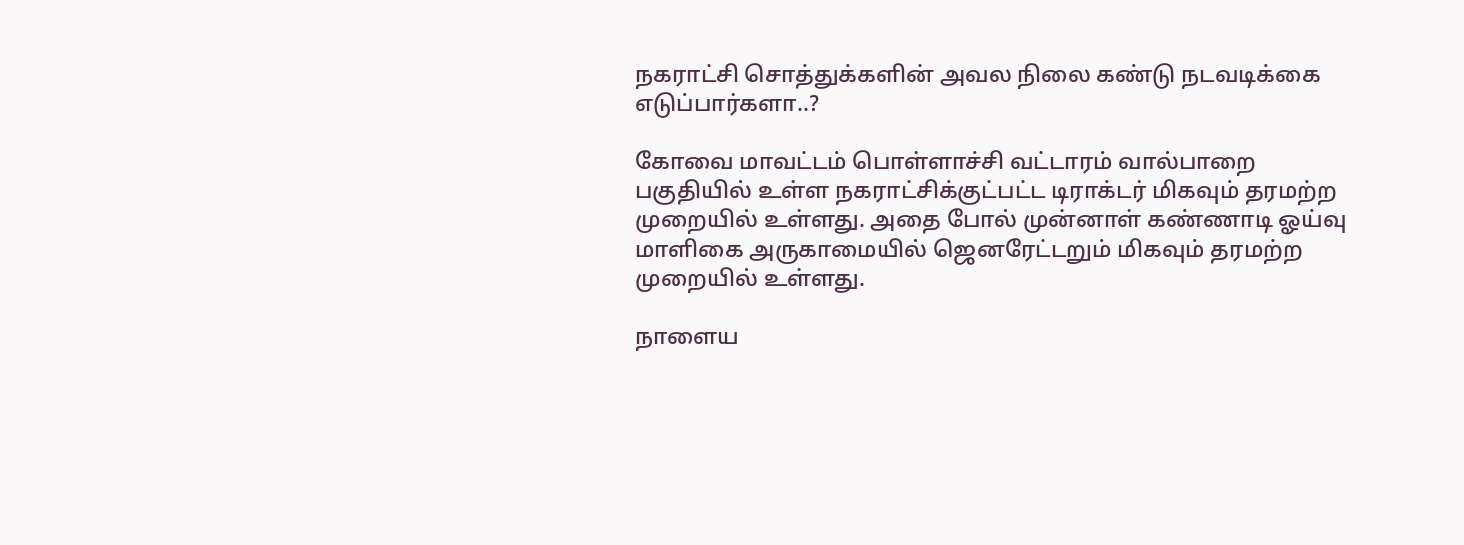நகராட்சி சொத்துக்களின் அவல நிலை கண்டு நடவடிக்கை எடுப்பார்களா..?

கோவை மாவட்டம் பொள்ளாச்சி வட்டாரம் வால்பாறை பகுதியில் உள்ள நகராட்சிக்குட்பட்ட டிராக்டர் மிகவும் தரமற்ற முறையில் உள்ளது. அதை போல் முன்னாள் கண்ணாடி ஓய்வு மாளிகை அருகாமையில் ஜெனரேட்டறும் மிகவும் தரமற்ற முறையில் உள்ளது.

நாளைய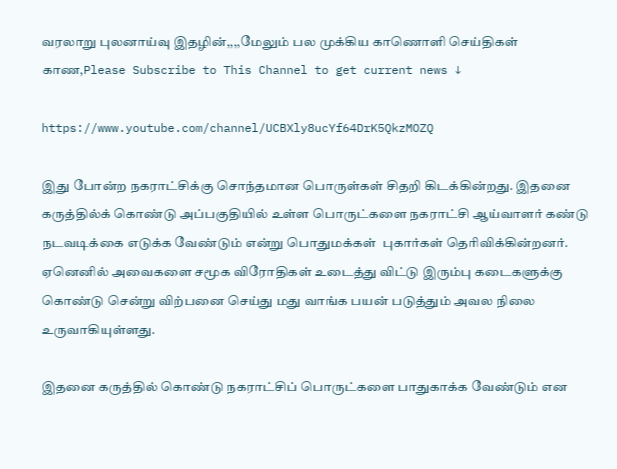வரலாறு புலனாய்வு இதழின்,,,,மேலும் பல முக்கிய காணொளி செய்திகள் காண,Please Subscribe to This Channel to get current news ↓

https://www.youtube.com/channel/UCBXly8ucYf64DrK5QkzMOZQ

இது போன்ற நகராட்சிக்கு சொந்தமான பொருள்கள் சிதறி கிடக்கின்றது. இதனை கருத்தில்க் கொண்டு அப்பகுதியில் உள்ள பொருட்களை நகராட்சி ஆய்வாளர் கண்டு நடவடிக்கை எடுக்க வேண்டும் என்று பொதுமக்கள்  புகார்கள் தெரிவிக்கின்றனர். ஏனெனில் அவைகளை சமூக விரோதிகள் உடைத்து விட்டு இரும்பு கடைகளுக்கு கொண்டு சென்று விற்பனை செய்து மது வாங்க பயன் படுத்தும் அவல நிலை உருவாகியுள்ளது.

இதனை கருத்தில் கொண்டு நகராட்சிப் பொருட்களை பாதுகாக்க வேண்டும் என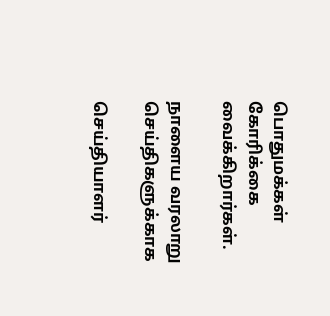பொதுமக்கள் கோரிக்கை வைக்கிறார்கள்.

நாளைய வரலாறு செய்திகளுக்காக

செய்தியாளர்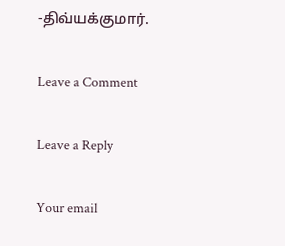-திவ்யக்குமார்.

Leave a Comment

Leave a Reply

Your email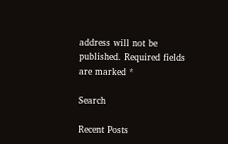address will not be published. Required fields are marked *

Search

Recent Posts